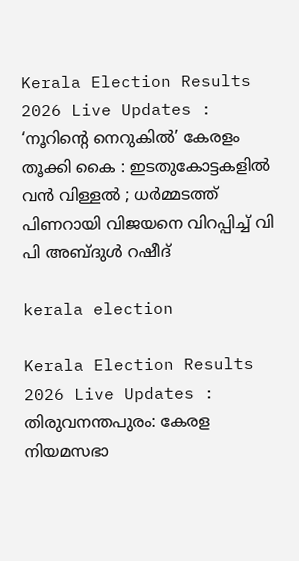Kerala Election Results 2026 Live Updates : ‘നൂറിന്റെ നെറുകിൽ’ കേരളം തൂക്കി കൈ : ഇടതുകോട്ടകളിൽ വൻ വിള്ളൽ ; ധര്‍മ്മടത്ത് പിണറായി വിജയനെ വിറപ്പിച്ച് വി പി അബ്‌ദുള്‍ റഷീദ്

kerala election

Kerala Election Results 2026 Live Updates : തിരുവനന്തപുരം: കേരള നിയമസഭാ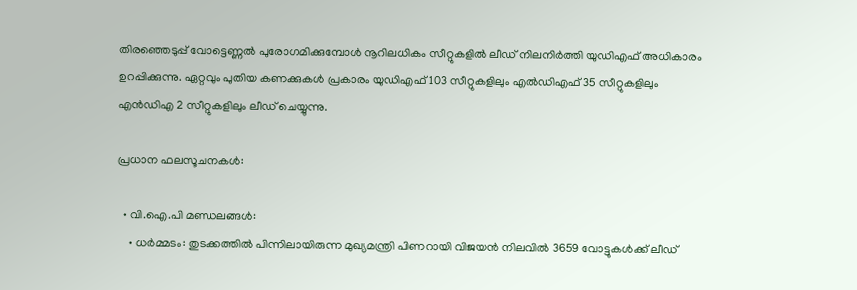തിരഞ്ഞെടുപ്പ് വോട്ടെണ്ണൽ പുരോഗമിക്കുമ്പോൾ നൂറിലധികം സീറ്റുകളിൽ ലീഡ് നിലനിർത്തി യുഡിഎഫ് അധികാരം ഉറപ്പിക്കുന്നു. ഏറ്റവും പുതിയ കണക്കുകൾ പ്രകാരം യുഡിഎഫ് 103 സീറ്റുകളിലും എൽഡിഎഫ് 35 സീറ്റുകളിലും എൻഡിഎ 2 സീറ്റുകളിലും ലീഡ് ചെയ്യുന്നു.

പ്രധാന ഫലസൂചനകൾ:

  • വി.ഐ.പി മണ്ഡലങ്ങൾ:
    • ധർമ്മടം: തുടക്കത്തിൽ പിന്നിലായിരുന്ന മുഖ്യമന്ത്രി പിണറായി വിജയൻ നിലവിൽ 3659 വോട്ടുകൾക്ക് ലീഡ്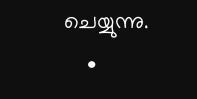ചെയ്യുന്നു.
    •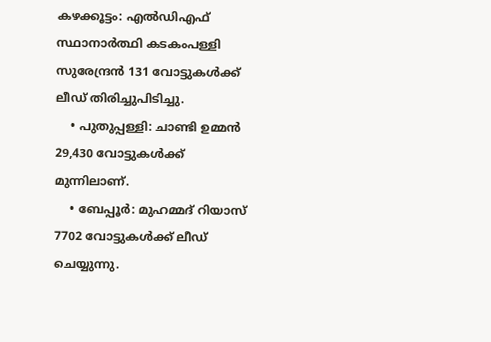കഴക്കൂട്ടം: എൽഡിഎഫ് സ്ഥാനാർത്ഥി കടകംപള്ളി സുരേന്ദ്രൻ 131 വോട്ടുകൾക്ക് ലീഡ് തിരിച്ചുപിടിച്ചു.
    • പുതുപ്പള്ളി: ചാണ്ടി ഉമ്മൻ 29,430 വോട്ടുകൾക്ക് മുന്നിലാണ്.
    • ബേപ്പൂർ: മുഹമ്മദ് റിയാസ് 7702 വോട്ടുകൾക്ക് ലീഡ് ചെയ്യുന്നു.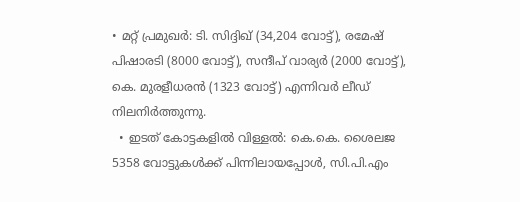• മറ്റ് പ്രമുഖർ: ടി. സിദ്ദിഖ് (34,204 വോട്ട്), രമേഷ് പിഷാരടി (8000 വോട്ട്), സന്ദീപ് വാര്യർ (2000 വോട്ട്), കെ. മുരളീധരൻ (1323 വോട്ട്) എന്നിവർ ലീഡ് നിലനിർത്തുന്നു.
  • ഇടത് കോട്ടകളിൽ വിള്ളൽ: കെ.കെ. ശൈലജ 5358 വോട്ടുകൾക്ക് പിന്നിലായപ്പോൾ, സി.പി.എം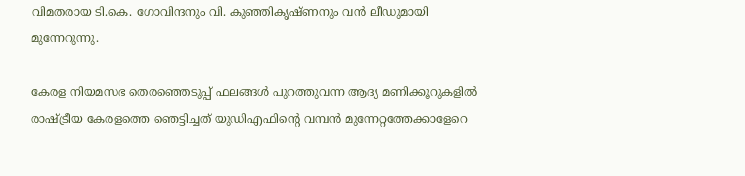വിമതരായ ടി.കെ. ഗോവിന്ദനും വി. കുഞ്ഞികൃഷ്ണനും വൻ ലീഡുമായി മുന്നേറുന്നു.

കേരള നിയമസഭ തെരഞ്ഞെടുപ്പ് ഫലങ്ങൾ പുറത്തുവന്ന ആദ്യ മണിക്കൂറുകളിൽ രാഷ്ട്രീയ കേരളത്തെ ഞെട്ടിച്ചത് യുഡിഎഫിന്‍റെ വമ്പൻ മുന്നേറ്റത്തേക്കാളേറെ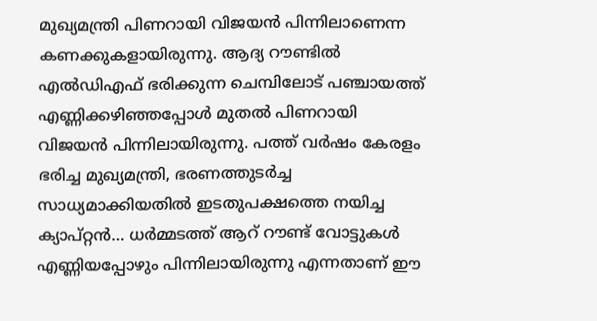മുഖ്യമന്ത്രി പിണറായി വിജയന്‍ പിന്നിലാണെന്ന കണക്കുകളായിരുന്നു. ആദ്യ റൗണ്ടില്‍ എല്‍ഡിഎഫ് ഭരിക്കുന്ന ചെമ്പിലോട് പഞ്ചായത്ത് എണ്ണിക്കഴിഞ്ഞപ്പോള്‍ മുതല്‍ പിണറായി വിജയന്‍ പിന്നിലായിരുന്നു. പത്ത് വർഷം കേരളം ഭരിച്ച മുഖ്യമന്ത്രി, ഭരണത്തുടർച്ച സാധ്യമാക്കിയതിൽ ഇടതുപക്ഷത്തെ നയിച്ച ക്യാപ്റ്റൻ… ധർമ്മടത്ത് ആറ് റൗണ്ട് വോട്ടുകള്‍ എണ്ണിയപ്പോഴും പിന്നിലായിരുന്നു എന്നതാണ് ഈ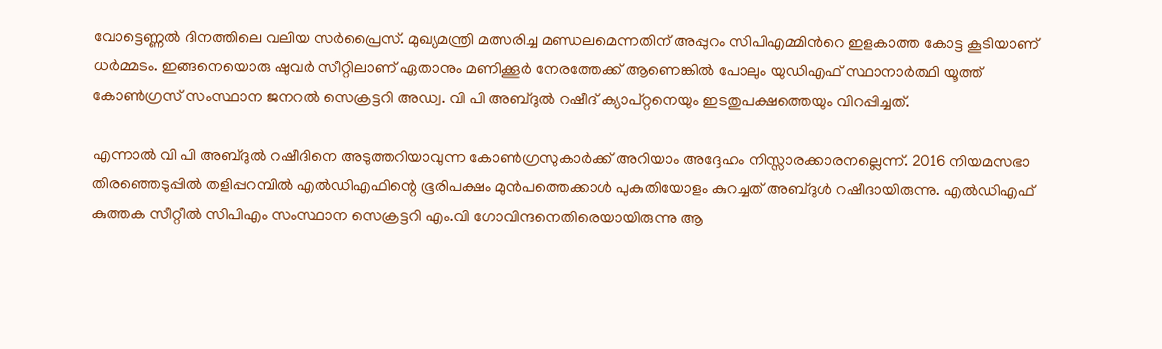വോട്ടെണ്ണൽ ദിനത്തിലെ വലിയ സർപ്രൈസ്. മുഖ്യമന്ത്രി മത്സരിച്ച മണ്ഡലമെന്നതിന് അപ്പുറം സിപിഎമ്മിന്‍റെ ഇളകാത്ത കോട്ട കൂടിയാണ് ധർമ്മടം. ഇങ്ങനെയൊരു ഷുവർ സീറ്റിലാണ് ഏതാനും മണിക്കൂർ നേരത്തേക്ക് ആണെങ്കില്‍ പോലും യുഡിഎഫ് സ്ഥാനാർത്ഥി യൂത്ത് കോണ്‍ഗ്രസ് സംസ്ഥാന ജനറല്‍ സെക്രട്ടറി അഡ്വ. വി പി അബ്ദുൽ റഷീദ് ക്യാപ്റ്റനെയും ഇടതുപക്ഷത്തെയും വിറപ്പിച്ചത്.

എന്നാൽ വി പി അബ്ദുൽ റഷീദിനെ അടുത്തറിയാവുന്ന കോൺഗ്രസുകാര്‍ക്ക് അറിയാം അദ്ദേഹം നിസ്സാരക്കാരനല്ലെന്ന്. 2016 നിയമസഭാ തിരഞ്ഞെടുപ്പിൽ തളിപ്പറമ്പിൽ എൽഡിഎഫിന്റെ ഭൂരിപക്ഷം മുൻപത്തെക്കാൾ പുകുതിയോളം കുറച്ചത് അബ്ദുൾ റഷീദായിരുന്നു. എൽഡിഎഫ് കുത്തക സീറ്റീൽ സിപിഎം സംസ്ഥാന സെക്രട്ടറി എം.വി ഗോവിന്ദനെതിരെയായിരുന്നു ആ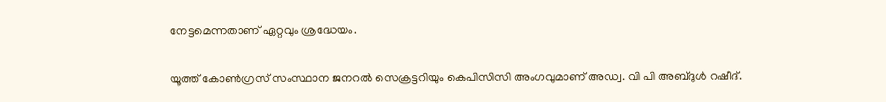നേട്ടമെന്നതാണ് ഏറ്റവും ശ്രദ്ധേയം.

യൂത്ത് കോണ്‍ഗ്രസ് സംസ്ഥാന ജനറല്‍ സെക്രട്ടറിയും കെപിസിസി അംഗവുമാണ് അഡ്വ. വി പി അബ്‌ദുള്‍ റഷീദ്.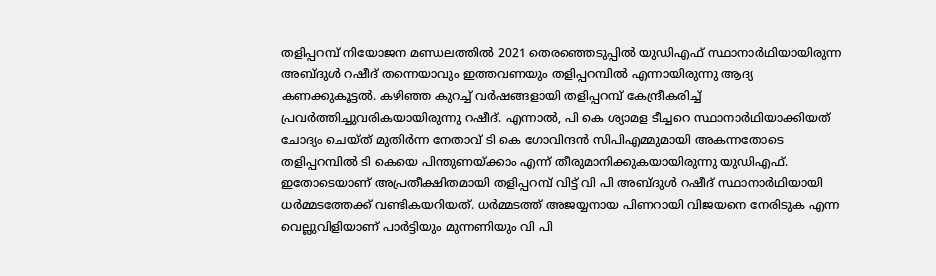തളിപ്പറമ്പ് നിയോജന മണ്ഡലത്തില്‍ 2021 തെരഞ്ഞെടുപ്പില്‍ യുഡിഎഫ് സ്ഥാനാര്‍ഥിയായിരുന്ന അബ്‌ദുള്‍ റഷീദ് തന്നെയാവും ഇത്തവണയും തളിപ്പറമ്പില്‍ എന്നായിരുന്നു ആദ്യ കണക്കുകൂട്ടല്‍. കഴിഞ്ഞ കുറച്ച് വര്‍ഷങ്ങളായി തളിപ്പറമ്പ് കേന്ദ്രീകരിച്ച് പ്രവര്‍ത്തിച്ചുവരികയായിരുന്നു റഷീദ്. എന്നാല്‍, പി കെ ശ്യാമള ടീച്ചറെ സ്ഥാനാര്‍ഥിയാക്കിയത് ചോദ്യം ചെയ്‌ത് മുതിര്‍ന്ന നേതാവ് ടി കെ ഗോവിന്ദന്‍ സിപിഎമ്മുമായി അകന്നതോടെ തളിപ്പറമ്പില്‍ ടി കെയെ പിന്തുണയ്‌ക്കാം എന്ന് തീരുമാനിക്കുകയായിരുന്നു യുഡിഎഫ്. ഇതോടെയാണ് അപ്രതീക്ഷിതമായി തളിപ്പറമ്പ് വിട്ട് വി പി അബ്‌ദുള്‍ റഷീദ് സ്ഥാനാര്‍ഥിയായി ധര്‍മ്മടത്തേക്ക് വണ്ടികയറിയത്. ധര്‍മ്മടത്ത് അജയ്യനായ പിണറായി വിജയനെ നേരിടുക എന്ന വെല്ലുവിളിയാണ് പാര്‍ട്ടിയും മുന്നണിയും വി പി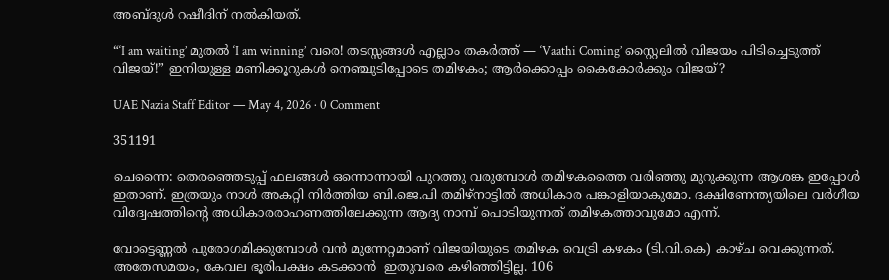അബ്‌ദുള്‍ റഷീദിന് നല്‍കിയത്.

“‘I am waiting’ മുതൽ ‘I am winning’ വരെ! തടസ്സങ്ങൾ എല്ലാം തകർത്ത് — ‘Vaathi Coming’ സ്റ്റൈലിൽ വിജയം പിടിച്ചെടുത്ത് വിജയ്!” ഇനിയുള്ള മണിക്കൂറുകൾ നെഞ്ചുടിപ്പോടെ തമിഴകം; ആർക്കൊപ്പം കൈകോർക്കും വിജയ്?

UAE Nazia Staff Editor — May 4, 2026 · 0 Comment

351191

ചെന്നൈ: തെരഞ്ഞെടുപ്പ് ഫലങ്ങള്‍ ഒന്നൊന്നായി പുറത്തു വരുമ്പോള്‍ തമിഴകത്തൈ വരിഞ്ഞു മുറുക്കുന്ന ആശങ്ക ഇപ്പോള്‍ ഇതാണ്. ഇത്രയും നാള്‍ അകറ്റി നിര്‍ത്തിയ ബി.ജെ.പി തമിഴ്‌നാട്ടില്‍ അധികാര പങ്കാളിയാകുമോ. ദക്ഷിണേന്ത്യയിലെ വര്‍ഗീയ വിദ്വേഷത്തിന്റെ അധികാരരാഹണത്തിലേക്കുന്ന ആദ്യ നാമ്പ് പൊടിയുന്നത് തമിഴകത്താവുമോ എന്ന്.

വോട്ടെണ്ണല്‍ പുരോഗമിക്കുമ്പോള്‍ വന്‍ മുന്നേറ്റമാണ് വിജയിയുടെ തമിഴക വെട്രി കഴകം (ടി.വി.കെ) കാഴ്ച വെക്കുന്നത്. അതേസമയം, കേവല ഭൂരിപക്ഷം കടക്കാന്‍  ഇതുവരെ കഴിഞ്ഞിട്ടില്ല. 106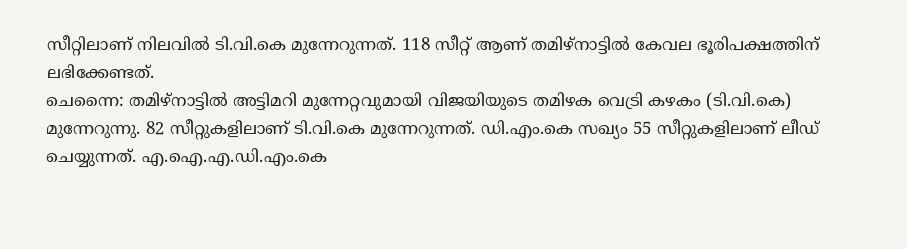സീറ്റിലാണ് നിലവില്‍ ടി.വി.കെ മുന്നേറുന്നത്. 118 സീറ്റ് ആണ് തമിഴ്‌നാട്ടില്‍ കേവല ഭൂരിപക്ഷത്തിന് ലഭിക്കേണ്ടത്.
ചെന്നൈ: തമിഴ്‌നാട്ടില്‍ അട്ടിമറി മുന്നേറ്റവുമായി വിജയിയുടെ തമിഴക വെട്രി കഴകം (ടി.വി.കെ) മുന്നേറുന്നു. 82 സീറ്റുകളിലാണ് ടി.വി.കെ മുന്നേറുന്നത്. ഡി.എം.കെ സഖ്യം 55 സീറ്റുകളിലാണ് ലീഡ് ചെയ്യുന്നത്. എ.ഐ.എ.ഡി.എം.കെ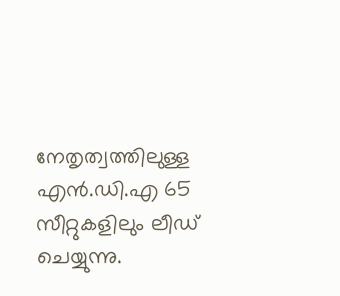നേതൃത്വത്തിലുള്ള എന്‍.ഡി.എ 65 സീറ്റുകളിലും ലീഡ് ചെയ്യുന്നു.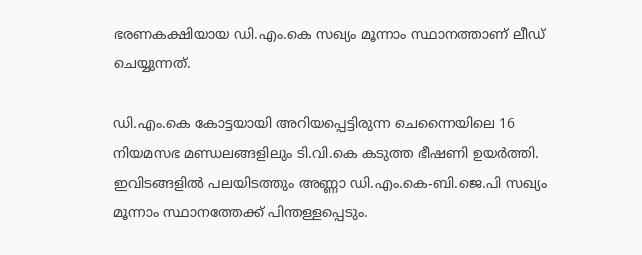ഭരണകക്ഷിയായ ഡി.എം.കെ സഖ്യം മൂന്നാം സ്ഥാനത്താണ് ലീഡ് ചെയ്യുന്നത്.

ഡി.എം.കെ കോട്ടയായി അറിയപ്പെട്ടിരുന്ന ചെന്നൈയിലെ 16 നിയമസഭ മണ്ഡലങ്ങളിലും ടി.വി.കെ കടുത്ത ഭീഷണി ഉയര്‍ത്തി. ഇവിടങ്ങളില്‍ പലയിടത്തും അണ്ണാ ഡി.എം.കെ-ബി.ജെ.പി സഖ്യം മൂന്നാം സ്ഥാനത്തേക്ക് പിന്തള്ളപ്പെടും.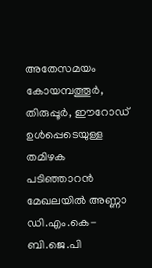അതേസമയം കോയമ്പത്തൂര്‍, തിരുപ്പൂര്‍, ഈറോഡ് ഉള്‍പ്പെടെയുള്ള തമിഴക പടിഞ്ഞാറന്‍ മേഖലയില്‍ അണ്ണാ ഡി.എം.കെ- ബി.ജെ.പി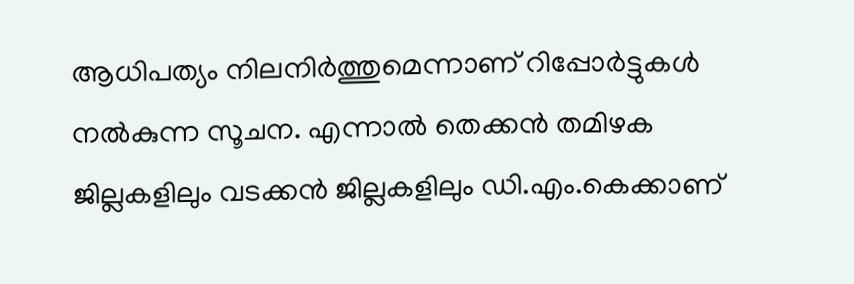ആധിപത്യം നിലനിര്‍ത്തുമെന്നാണ് റിപ്പോര്‍ട്ടുകള്‍ നല്‍കുന്ന സൂചന. എന്നാല്‍ തെക്കന്‍ തമിഴക ജില്ലകളിലും വടക്കന്‍ ജില്ലകളിലും ഡി.എം.കെക്കാണ്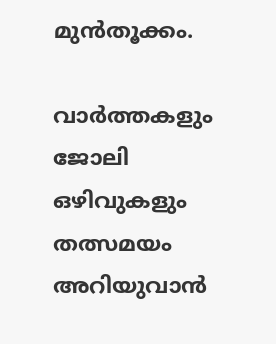മുന്‍തൂക്കം.

വാർത്തകളും ജോലി ഒഴിവുകളും തത്സമയം അറിയുവാൻ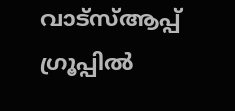വാട്സ്ആപ്പ് ഗ്രൂപ്പിൽ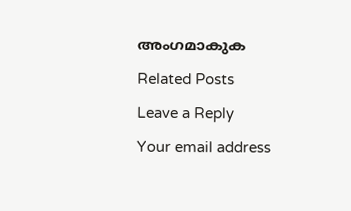അംഗമാകുക

Related Posts

Leave a Reply

Your email address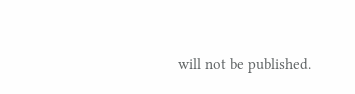will not be published.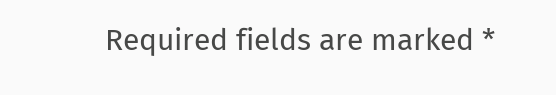Required fields are marked *